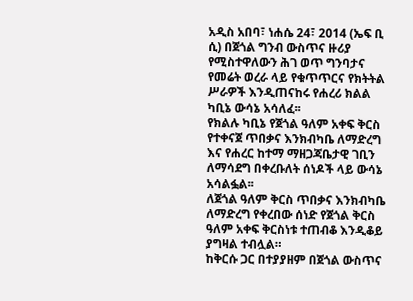አዲስ አበባ፣ ነሐሴ 24፣ 2014 (ኤፍ ቢ ሲ) በጀጎል ግንብ ውስጥና ዙሪያ የሚስተዋለውን ሕገ ወጥ ግንባታና የመሬት ወረራ ላይ የቁጥጥርና የክትትል ሥራዎች እንዲጠናከሩ የሐረሪ ክልል ካቢኔ ውሳኔ አሳለፈ፡፡
የክልሉ ካቢኔ የጀጎል ዓለም አቀፍ ቅርስ የተቀናጀ ጥበቃና እንክብካቤ ለማድረግ እና የሐረር ከተማ ማዘጋጃቤታዊ ገቢን ለማሳደግ በቀረቡለት ሰነዶች ላይ ውሳኔ አሳልፏል፡፡
ለጀጎል ዓለም ቅርስ ጥበቃና እንክብካቤ ለማድረግ የቀረበው ሰነድ የጀጎል ቅርስ ዓለም አቀፍ ቅርስነቱ ተጠብቆ እንዲቆይ ያግዛል ተብሏል።
ከቅርሱ ጋር በተያያዘም በጀጎል ውስጥና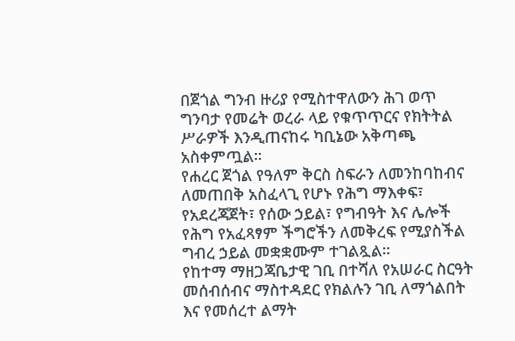በጀጎል ግንብ ዙሪያ የሚስተዋለውን ሕገ ወጥ ግንባታ የመሬት ወረራ ላይ የቁጥጥርና የክትትል ሥራዎች እንዲጠናከሩ ካቢኔው አቅጣጫ አስቀምጧል።
የሐረር ጀጎል የዓለም ቅርስ ስፍራን ለመንከባከብና ለመጠበቅ አስፈላጊ የሆኑ የሕግ ማእቀፍ፣ የአደረጃጀት፣ የሰው ኃይል፣ የግብዓት እና ሌሎች የሕግ የአፈጻፃም ችግሮችን ለመቅረፍ የሚያስችል ግብረ ኃይል መቋቋሙም ተገልጿል።
የከተማ ማዘጋጃቤታዊ ገቢ በተሻለ የአሠራር ስርዓት መሰብሰብና ማስተዳደር የክልሉን ገቢ ለማጎልበት እና የመሰረተ ልማት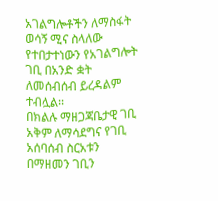አገልግሎቶችን ለማስፋት ወሳኝ ሚና ስላለው የተበታተነውን የአገልግሎት ገቢ በአንድ ቋት ለመሰብሰብ ይረዳልም ተብሏል፡፡
በክልሉ ማዘጋጃቤታዊ ገቢ አቅም ለማሳደግና የገቢ አሰባሰብ ስርአቱን በማዘመን ገቢን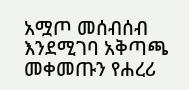አሟጦ መሰብሰብ እንደሚገባ አቅጣጫ መቀመጡን የሐረሪ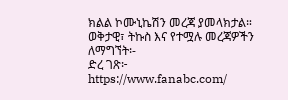ክልል ኮሙኒኬሽን መረጃ ያመላክታል።
ወቅታዊ፣ ትኩስ እና የተሟሉ መረጃዎችን ለማግኘት፡-
ድረ ገጽ፦ https://www.fanabc.com/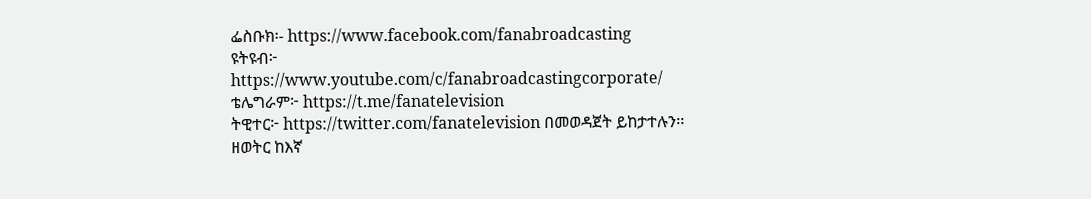ፌስቡክ፡- https://www.facebook.com/fanabroadcasting
ዩትዩብ፦ https://www.youtube.com/c/fanabroadcastingcorporate/
ቴሌግራም፦ https://t.me/fanatelevision
ትዊተር፦ https://twitter.com/fanatelevision በመወዳጀት ይከታተሉን፡፡
ዘወትር ከእኛ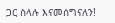ጋር ስላሉ እናመሰግናለን!